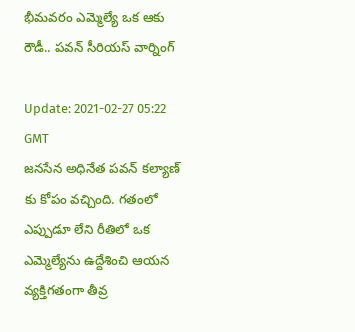భీమవరం ఎమ్మెల్యే ఒక ఆకు రౌడీ.. పవన్ సీరియస్ వార్నింగ్

Update: 2021-02-27 05:22 GMT
జనసేన అధినేత పవన్ కల్యాణ్ కు కోపం వచ్చింది. గతంలో ఎప్పుడూ లేని రీతిలో ఒక ఎమ్మెల్యేను ఉద్దేశించి ఆయన వ్యక్తిగతంగా తీవ్ర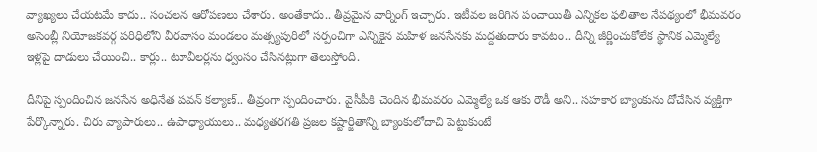వ్యాఖ్యలు చేయటమే కాదు.. సంచలన ఆరోపణలు చేశారు. అంతేకాదు.. తీవ్రమైన వార్నింగ్ ఇచ్చారు. ఇటీవల జరిగిన పంచాయితీ ఎన్నికల ఫలితాల నేపథ్యంలో భీమవరం అసెంబ్లీ నియోజకవర్గ పరిధిలోని వీరవాసం మండలం మత్స్యపురిలో సర్పంచిగా ఎన్నికైన మహిళ జనసేనకు మద్దతుదారు కావటం.. దీన్ని జీర్ణించుకోలేక స్థానిక ఎమ్మెల్యే ఇళ్లపై దాడులు చేయించి.. కార్లు.. టూవీలర్లను ధ్వంసం చేసినట్లుగా తెలుస్తోంది.

దీనిపై స్పందించిన జనసేన అధినేత పవన్ కల్యాణ్.. తీవ్రంగా స్పందించారు. వైసీపీకి చెందిన భీమవరం ఎమ్మెల్యే ఒక ఆకు రౌడీ అని.. సహకార బ్యాంకును దోచేసిన వ్యక్తిగా పేర్కొన్నారు. చిరు వ్యాపారులు.. ఉపాధ్యాయులు.. మధ్యతరగతి ప్రజల కష్టార్జితాన్ని బ్యాంకులోదాచి పెట్టుకుంటే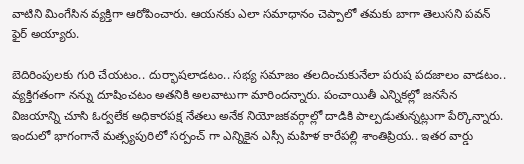వాటిని మింగేసిన వ్యక్తిగా ఆరోపించారు. ఆయనకు ఎలా సమాధానం చెప్పాలో తమకు బాగా తెలుసని పవన్ ఫైర్ అయ్యారు.

బెదిరింపులకు గురి చేయటం.. దుర్భాషలాడటం.. సభ్య సమాజం తలదించుకునేలా పరుష పదజాలం వాడటం.. వ్యక్తిగతంగా నన్ను దూషించటం అతనికి అలవాటుగా మారిందన్నారు. పంచాయితీ ఎన్నికల్లో జనసేన విజయాన్ని చూసి ఓర్వలేక అధికారపక్ష నేతలు అనేక నియోజకవర్గాల్లో దాడికి పాల్పడుతున్నట్లుగా పేర్కొన్నారు. ఇందులో భాగంగానే మత్స్యపురిలో సర్పంచ్ గా ఎన్నికైన ఎస్సీ మహిళ కారేపల్లి శాంతిప్రియ.. ఇతర వార్డు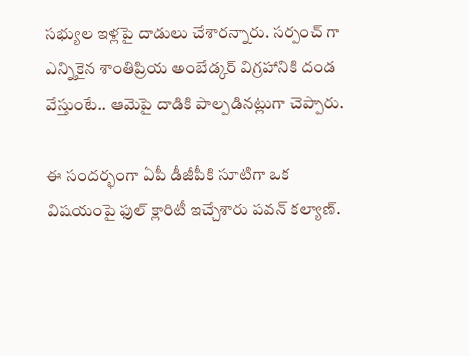సభ్యుల ఇళ్లపై దాడులు చేశారన్నారు. సర్పంచ్ గా ఎన్నికైన శాంతిప్రియ అంబేడ్కర్ విగ్రహానికి దండ వేస్తుంటే.. ఆమెపై దాడికి పాల్పడినట్లుగా చెప్పారు.

ఈ సందర్భంగా ఏపీ డీజీపీకి సూటిగా ఒక విషయంపై ఫుల్ క్లారిటీ ఇచ్చేశారు పవన్ కల్యాణ్.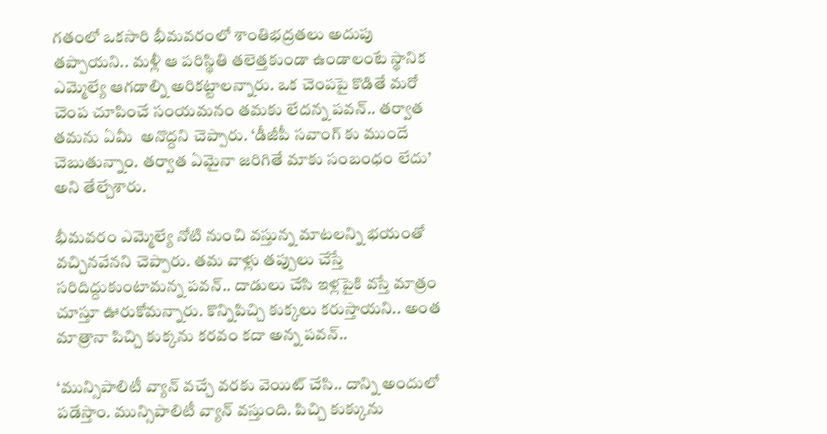గతంలో ఒకసారి భీమవరంలో శాంతిభద్రతలు అదుపు తప్పాయని.. మళ్లీ ఆ పరిస్థితి తలెత్తకుండా ఉండాలంటే స్థానిక ఎమ్మెల్యే ఆగడాల్ని అరికట్టాలన్నారు. ఒక చెంపపై కొడితే మరో చెంప చూపించే సంయమనం తమకు లేదన్న పవన్.. తర్వాత తమను ఏమీ  అనొద్దని చెప్పారు. ‘డీజీపీ సవాంగ్ కు ముందే చెబుతున్నాం. తర్వాత ఏమైనా జరిగితే మాకు సంబంధం లేదు’ అని తేల్చేశారు.

భీమవరం ఎమ్మెల్యే నోటి నుంచి వస్తున్న మాటలన్ని భయంతో వచ్చినవేనని చెప్పారు. తమ వాళ్లు తప్పులు చేస్తే సరిదిద్దుకుంటామన్న పవన్.. దాడులు చేసి ఇళ్లపైకి వస్తే మాత్రం చూస్తూ ఊరుకోమన్నారు. కొన్నిపిచ్చి కుక్కలు కరుస్తాయని.. అంత మాత్రానా పిచ్చి కుక్కను కరవం కదా అన్న పవన్..

‘మున్సిపాలిటీ వ్యాన్ వచ్చే వరకు వెయిట్ చేసి.. దాన్ని అందులో పడేస్తాం. మున్సిపాలిటీ వ్యాన్ వస్తుంది. పిచ్చి కుక్కును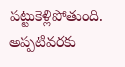పట్టుకెళ్లిపోతుంది. అప్పటివరకు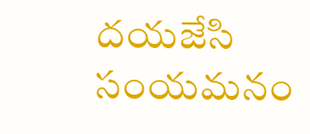దయజేసి సంయమనం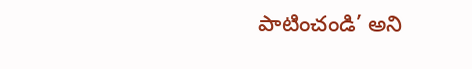పాటించండి’ అని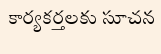కార్యకర్తలకు సూచన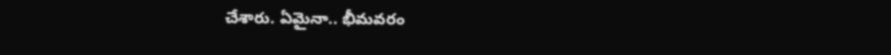చేశారు. ఏమైనా.. భీమవరం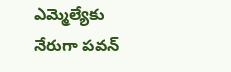ఎమ్మెల్యేకు నేరుగా పవన్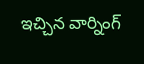ఇచ్చిన వార్నింగ్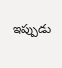ఇప్పుడు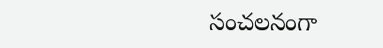సంచలనంగా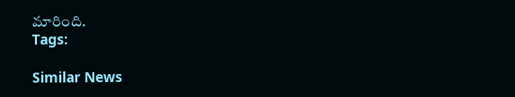మారింది.
Tags:

Similar News